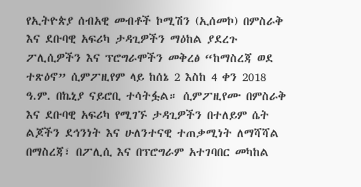የኢትዮጵያ ሰብአዊ መብቶች ኮሚሽን (ኢሰመኮ) በምስራቅ እና ደቡባዊ አፍሪካ ታዳጊዎችን ማዕከል ያደረጉ ፖሊሲዎችን እና ፕሮግራሞችን መቅረፅ “ከማስረጃ ወደ ተጽዕኖ” ሲምፖዚየም ላይ ከሰኔ 2 እስከ 4 ቀን 2018 ዓ.ም. በኬኒያ ናይሮቢ ተሳትፏል። ሲምፖዚየሙ በምስራቅ እና ደቡባዊ አፍሪካ የሚገኙ ታዳጊዎችን በተለይም ሴት ልጆችን ደኅንነት እና ሁለንተናዊ ተጠቃሚነት ለማሻሻል በማስረጃ፣ በፖሊሲ እና በፕሮግራም አተገባበር መካከል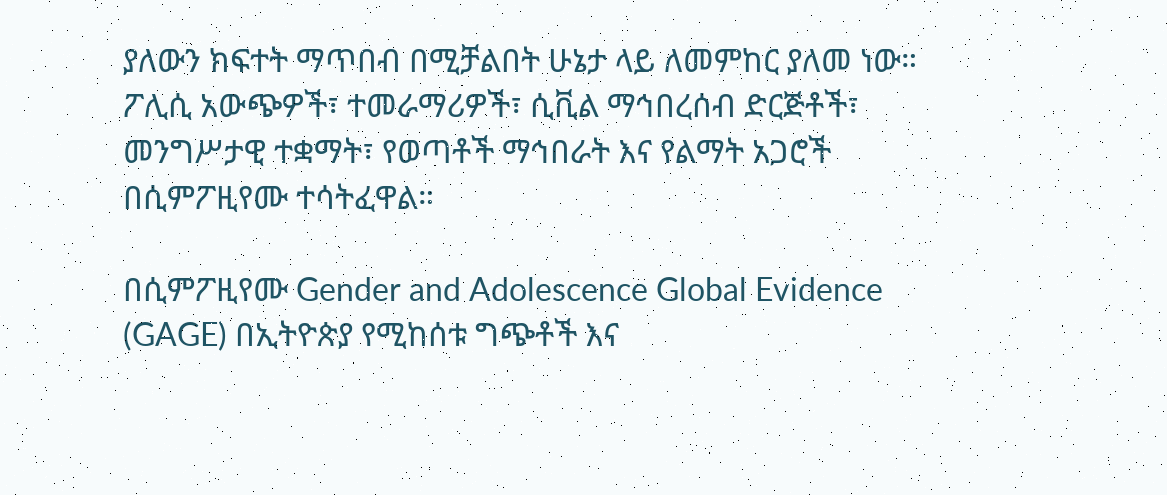ያለውን ክፍተት ማጥበብ በሚቻልበት ሁኔታ ላይ ለመምከር ያለመ ነው። ፖሊሲ አውጭዎች፣ ተመራማሪዎች፣ ሲቪል ማኅበረሰብ ድርጅቶች፣ መንግሥታዊ ተቋማት፣ የወጣቶች ማኅበራት እና የልማት አጋሮች በሲምፖዚየሙ ተሳትፈዋል።

በሲምፖዚየሙ Gender and Adolescence Global Evidence (GAGE) በኢትዮጵያ የሚከሰቱ ግጭቶች እና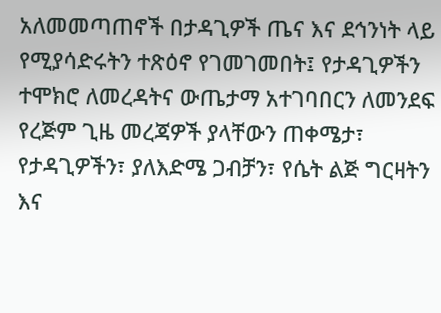አለመመጣጠኖች በታዳጊዎች ጤና እና ደኅንነት ላይ የሚያሳድሩትን ተጽዕኖ የገመገመበት፤ የታዳጊዎችን ተሞክሮ ለመረዳትና ውጤታማ አተገባበርን ለመንደፍ የረጅም ጊዜ መረጃዎች ያላቸውን ጠቀሜታ፣ የታዳጊዎችን፣ ያለእድሜ ጋብቻን፣ የሴት ልጅ ግርዛትን እና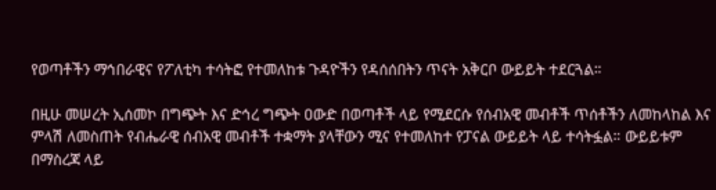የወጣቶችን ማኅበራዊና የፖለቲካ ተሳትፎ የተመለከቱ ጉዳዮችን የዳሰሰበትን ጥናት አቅርቦ ውይይት ተደርጓል።

በዚሁ መሠረት ኢሰመኮ በግጭት እና ድኅረ ግጭት ዐውድ በወጣቶች ላይ የሚደርሱ የሰብአዊ መብቶች ጥሰቶችን ለመከላከል እና ምላሽ ለመስጠት የብሔራዊ ሰብአዊ መብቶች ተቋማት ያላቸውን ሚና የተመለከተ የፓናል ውይይት ላይ ተሳትፏል። ውይይቱም በማስረጃ ላይ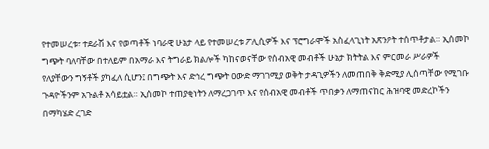የተመሠረቱ፣ ተደራሽ እና የወጣቶች ነባራዊ ሁኔታ ላይ የተመሠረቱ ፖሊሲዎች እና ፕሮግራሞች አስፈላጊነት አጽንዖት ተሰጥቶታል። ኢሰመኮ ግጭት ባለባቸው በተለይም በአማራ እና ትግራይ ክልሎች ካከናወናቸው የሰብአዊ መብቶች ሁኔታ ክትትል እና ምርመራ ሥራዎች የለያቸውን ግኝቶች ያካፈለ ሲሆን፤ በግጭት እና ድኅረ ግጭት ዐውድ ማገገሚያ ወቅት ታዳጊዎችን ለመጠበቅ ቅድሚያ ሊሰጣቸው የሚገቡ ጉዳዮችንም አጉልቶ አሳይቷል። ኢሰመኮ ተጠያቂነትን ለማረጋገጥ እና የሰብአዊ መብቶች ጥበቃን ለማጠናከር ሕዝባዊ መድረኮችን በማካሄድ ረገድ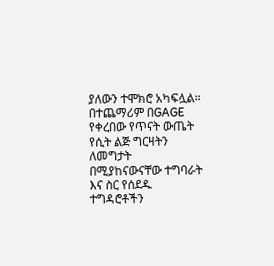ያለውን ተሞክሮ አካፍሏል። በተጨማሪም በGAGE የቀረበው የጥናት ውጤት የሲት ልጅ ግርዛትን ለመግታት በሚያከናውናቸው ተግባራት እና ስር የሰደዱ ተግዳሮቶችን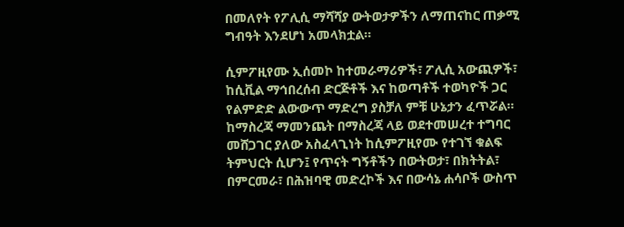በመለየት የፖሊሲ ማሻሻያ ውትወታዎችን ለማጠናከር ጠቃሚ ግብዓት እንደሆነ አመላክቷል።

ሲምፖዚየሙ ኢሰመኮ ከተመራማሪዎች፣ ፖሊሲ አውጪዎች፣ ከሲቪል ማኅበረሰብ ድርጅቶች እና ከወጣቶች ተወካዮች ጋር የልምድድ ልውውጥ ማድረግ ያስቻለ ምቹ ሁኔታን ፈጥሯል። ከማስረጃ ማመንጨት በማስረጃ ላይ ወደተመሠረተ ተግባር መሸጋገር ያለው አስፈላጊነት ከሲምፖዚየሙ የተገኘ ቁልፍ ትምህርት ሲሆን፤ የጥናት ግኝቶችን በውትወታ፣ በክትትል፣ በምርመራ፣ በሕዝባዊ መድረኮች እና በውሳኔ ሐሳቦች ውስጥ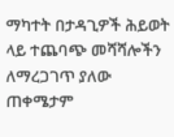ማካተት በታዳጊዎች ሕይወት ላይ ተጨባጭ መሻሻሎችን ለማረጋገጥ ያለው ጠቀሜታም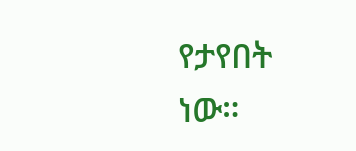የታየበት ነው።